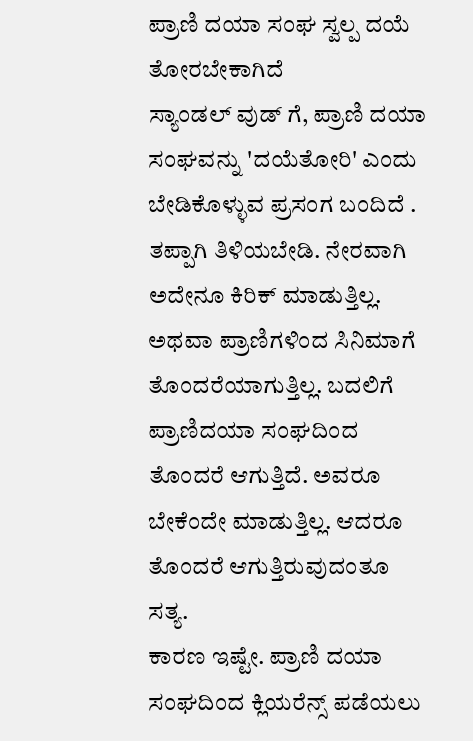ಪ್ರಾಣಿ ದಯಾ ಸಂಘ ಸ್ವಲ್ಪ ದಯೆ ತೋರಬೇಕಾಗಿದೆ
ಸ್ಯಾಂಡಲ್ ವುಡ್ ಗೆ, ಪ್ರಾಣಿ ದಯಾ ಸಂಘವನ್ನು 'ದಯೆತೋರಿ' ಎಂದು ಬೇಡಿಕೊಳ್ಳುವ ಪ್ರಸಂಗ ಬಂದಿದೆ . ತಪ್ಪಾಗಿ ತಿಳಿಯಬೇಡಿ. ನೇರವಾಗಿ ಅದೇನೂ ಕಿರಿಕ್ ಮಾಡುತ್ತಿಲ್ಲ. ಅಥವಾ ಪ್ರಾಣಿಗಳಿಂದ ಸಿನಿಮಾಗೆ ತೊಂದರೆಯಾಗುತ್ತಿಲ್ಲ. ಬದಲಿಗೆ ಪ್ರಾಣಿದಯಾ ಸಂಘದಿಂದ ತೊಂದರೆ ಆಗುತ್ತಿದೆ. ಅವರೂ ಬೇಕೆಂದೇ ಮಾಡುತ್ತಿಲ್ಲ. ಆದರೂ ತೊಂದರೆ ಆಗುತ್ತಿರುವುದಂತೂ ಸತ್ಯ.
ಕಾರಣ ಇಷ್ಟೇ. ಪ್ರಾಣಿ ದಯಾ ಸಂಘದಿಂದ ಕ್ಲಿಯರೆನ್ಸ್ ಪಡೆಯಲು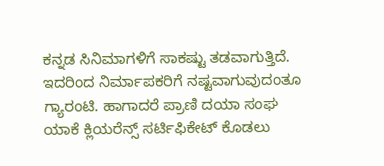ಕನ್ನಡ ಸಿನಿಮಾಗಳಿಗೆ ಸಾಕಷ್ಟು ತಡವಾಗುತ್ತಿದೆ. ಇದರಿಂದ ನಿರ್ಮಾಪಕರಿಗೆ ನಷ್ಟವಾಗುವುದಂತೂ ಗ್ಯಾರಂಟಿ. ಹಾಗಾದರೆ ಪ್ರಾಣಿ ದಯಾ ಸಂಘ ಯಾಕೆ ಕ್ಲಿಯರೆನ್ಸ್ ಸರ್ಟಿಫಿಕೇಟ್ ಕೊಡಲು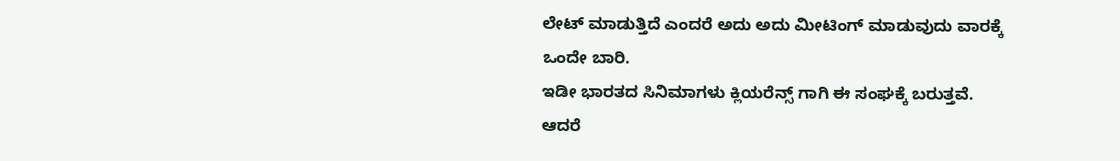ಲೇಟ್ ಮಾಡುತ್ತಿದೆ ಎಂದರೆ ಅದು ಅದು ಮೀಟಿಂಗ್ ಮಾಡುವುದು ವಾರಕ್ಕೆ ಒಂದೇ ಬಾರಿ.
ಇಡೀ ಭಾರತದ ಸಿನಿಮಾಗಳು ಕ್ಲಿಯರೆನ್ಸ್ ಗಾಗಿ ಈ ಸಂಘಕ್ಕೆ ಬರುತ್ತವೆ. ಆದರೆ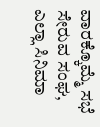ವಾರಕ್ಕೊಮ್ಮೆ ಸಭೆ ಸೇರುವ ಸಂಘ, ಎಲ್ಲಾ ಸಿನಿಮಾ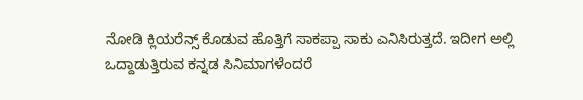ನೋಡಿ ಕ್ಲಿಯರೆನ್ಸ್ ಕೊಡುವ ಹೊತ್ತಿಗೆ ಸಾಕಪ್ಪಾ ಸಾಕು ಎನಿಸಿರುತ್ತದೆ. ಇದೀಗ ಅಲ್ಲಿ ಒದ್ದಾಡುತ್ತಿರುವ ಕನ್ನಡ ಸಿನಿಮಾಗಳೆಂದರೆ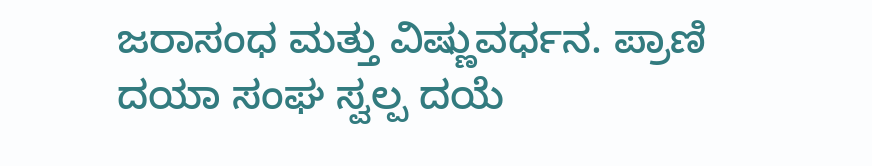ಜರಾಸಂಧ ಮತ್ತು ವಿಷ್ಣುವರ್ಧನ. ಪ್ರಾಣಿ ದಯಾ ಸಂಘ ಸ್ವಲ್ಪ ದಯೆ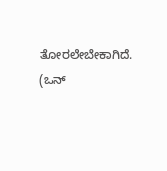ತೋರಲೇಬೇಕಾಗಿದೆ. (ಒನ್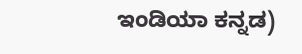ಇಂಡಿಯಾ ಕನ್ನಡ)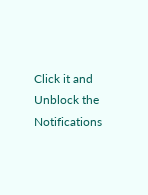Click it and Unblock the Notifications